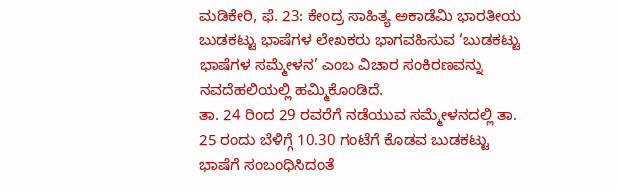ಮಡಿಕೇರಿ, ಫೆ. 23: ಕೇಂದ್ರ ಸಾಹಿತ್ಯ ಅಕಾಡೆಮಿ ಭಾರತೀಯ ಬುಡಕಟ್ಟು ಭಾಷೆಗಳ ಲೇಖಕರು ಭಾಗವಹಿಸುವ ‘ಬುಡಕಟ್ಟು ಭಾಷೆಗಳ ಸಮ್ಮೇಳನ’ ಎಂಬ ವಿಚಾರ ಸಂಕಿರಣವನ್ನು ನವದೆಹಲಿಯಲ್ಲಿ ಹಮ್ಮಿಕೊಂಡಿದೆ.
ತಾ. 24 ರಿಂದ 29 ರವರೆಗೆ ನಡೆಯುವ ಸಮ್ಮೇಳನದಲ್ಲಿ ತಾ. 25 ರಂದು ಬೆಳಿಗ್ಗೆ 10.30 ಗಂಟೆಗೆ ಕೊಡವ ಬುಡಕಟ್ಟು ಭಾಷೆಗೆ ಸಂಬಂಧಿಸಿದಂತೆ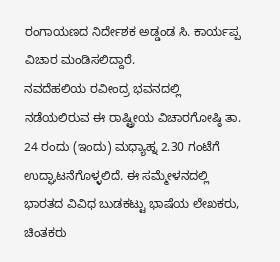ರಂಗಾಯಣದ ನಿರ್ದೇಶಕ ಅಡ್ಡಂಡ ಸಿ. ಕಾರ್ಯಪ್ಪ ವಿಚಾರ ಮಂಡಿಸಲಿದ್ದಾರೆ.
ನವದೆಹಲಿಯ ರವೀಂದ್ರ ಭವನದಲ್ಲಿ ನಡೆಯಲಿರುವ ಈ ರಾಷ್ಟ್ರೀಯ ವಿಚಾರಗೋಷ್ಠಿ ತಾ. 24 ರಂದು (ಇಂದು) ಮಧ್ಯಾಹ್ನ 2.30 ಗಂಟೆಗೆ ಉದ್ಘಾಟನೆಗೊಳ್ಳಲಿದೆ. ಈ ಸಮ್ಮೇಳನದಲ್ಲಿ ಭಾರತದ ವಿವಿಧ ಬುಡಕಟ್ಟು ಭಾಷೆಯ ಲೇಖಕರು, ಚಿಂತಕರು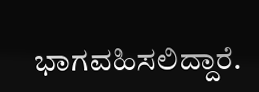ಭಾಗವಹಿಸಲಿದ್ದಾರೆ.